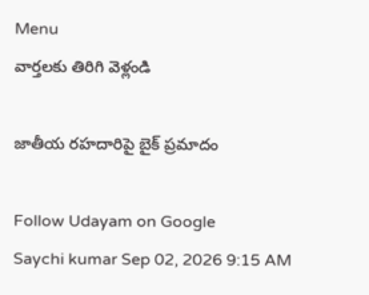Menu
వార్తలకు తిరిగి వెళ్లండి

జాతీయ రహదారిపై బైక్ ప్రమాదం

Follow Udayam on Google
Saychi kumar Sep 02, 2026 9:15 AM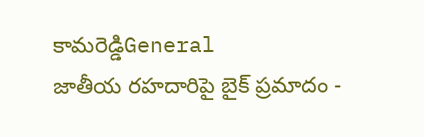కామరెడ్డిGeneral
జాతీయ రహదారిపై బైక్ ప్రమాదం -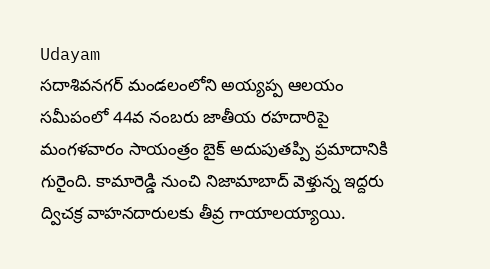Udayam
సదాశివనగర్ మండలంలోని అయ్యప్ప ఆలయం సమీపంలో 44వ నంబరు జాతీయ రహదారిపై మంగళవారం సాయంత్రం బైక్ అదుపుతప్పి ప్రమాదానికి గురైంది. కామారెడ్డి నుంచి నిజామాబాద్ వెళ్తున్న ఇద్దరు ద్విచక్ర వాహనదారులకు తీవ్ర గాయాలయ్యాయి.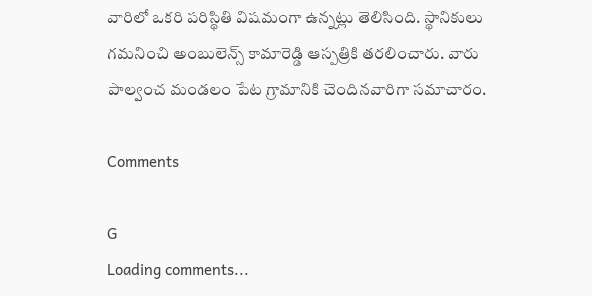వారిలో ఒకరి పరిస్థితి విషమంగా ఉన్నట్లు తెలిసింది. స్థానికులు గమనించి అంబులెన్స్ కామారెడ్డి ఆస్పత్రికి తరలించారు. వారు పాల్వంచ మండలం పేట గ్రామానికి చెందినవారిగా సమాచారం.

Comments

G
Loading comments...